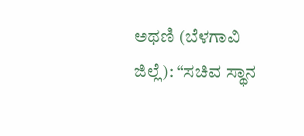ಅಥಣಿ (ಬೆಳಗಾವಿ ಜಿಲ್ಲೆ): “ಸಚಿವ ಸ್ಥಾನ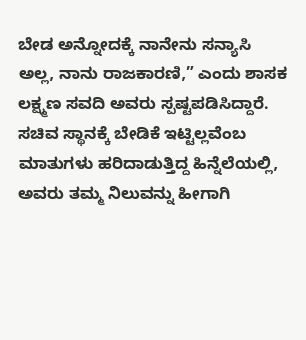ಬೇಡ ಅನ್ನೋದಕ್ಕೆ ನಾನೇನು ಸನ್ಯಾಸಿ ಅಲ್ಲ, ನಾನು ರಾಜಕಾರಣಿ,” ಎಂದು ಶಾಸಕ ಲಕ್ಷ್ಮಣ ಸವದಿ ಅವರು ಸ್ಪಷ್ಟಪಡಿಸಿದ್ದಾರೆ. ಸಚಿವ ಸ್ಥಾನಕ್ಕೆ ಬೇಡಿಕೆ ಇಟ್ಟಿಲ್ಲವೆಂಬ ಮಾತುಗಳು ಹರಿದಾಡುತ್ತಿದ್ದ ಹಿನ್ನೆಲೆಯಲ್ಲಿ, ಅವರು ತಮ್ಮ ನಿಲುವನ್ನು ಹೀಗಾಗಿ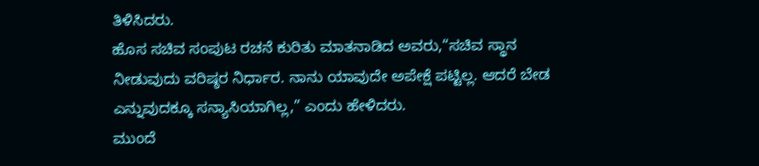ತಿಳಿಸಿದರು.
ಹೊಸ ಸಚಿವ ಸಂಪುಟ ರಚನೆ ಕುರಿತು ಮಾತನಾಡಿದ ಅವರು,“ಸಚಿವ ಸ್ಥಾನ ನೀಡುವುದು ವರಿಷ್ಠರ ನಿರ್ಧಾರ. ನಾನು ಯಾವುದೇ ಅಪೇಕ್ಷೆ ಪಟ್ಟಿಲ್ಲ. ಆದರೆ ಬೇಡ ಎನ್ನುವುದಕ್ಕೂ ಸನ್ಯಾಸಿಯಾಗಿಲ್ಲ,” ಎಂದು ಹೇಳಿದರು.
ಮುಂದೆ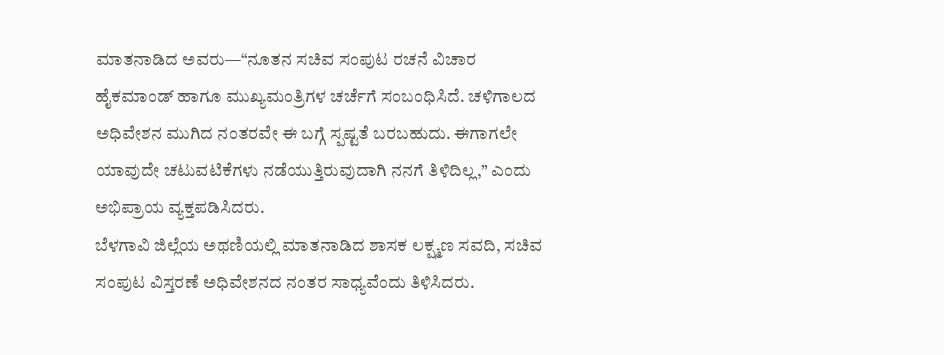ಮಾತನಾಡಿದ ಅವರು—“ನೂತನ ಸಚಿವ ಸಂಪುಟ ರಚನೆ ವಿಚಾರ ಹೈಕಮಾಂಡ್ ಹಾಗೂ ಮುಖ್ಯಮಂತ್ರಿಗಳ ಚರ್ಚೆಗೆ ಸಂಬಂಧಿಸಿದೆ. ಚಳಿಗಾಲದ ಅಧಿವೇಶನ ಮುಗಿದ ನಂತರವೇ ಈ ಬಗ್ಗೆ ಸ್ಪಷ್ಟತೆ ಬರಬಹುದು. ಈಗಾಗಲೇ ಯಾವುದೇ ಚಟುವಟಿಕೆಗಳು ನಡೆಯುತ್ತಿರುವುದಾಗಿ ನನಗೆ ತಿಳಿದಿಲ್ಲ,” ಎಂದು ಅಭಿಪ್ರಾಯ ವ್ಯಕ್ತಪಡಿಸಿದರು.
ಬೆಳಗಾವಿ ಜಿಲ್ಲೆಯ ಅಥಣಿಯಲ್ಲಿ ಮಾತನಾಡಿದ ಶಾಸಕ ಲಕ್ಷ್ಮಣ ಸವದಿ, ಸಚಿವ ಸಂಪುಟ ವಿಸ್ತರಣೆ ಅಧಿವೇಶನದ ನಂತರ ಸಾಧ್ಯವೆಂದು ತಿಳಿಸಿದರು.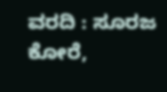ವರದಿ : ಸೂರಜ ಕೋರೆ,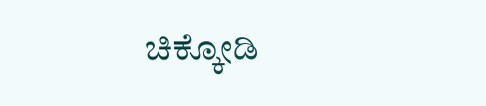ಚಿಕ್ಕೋಡಿ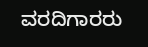ವರದಿಗಾರರು